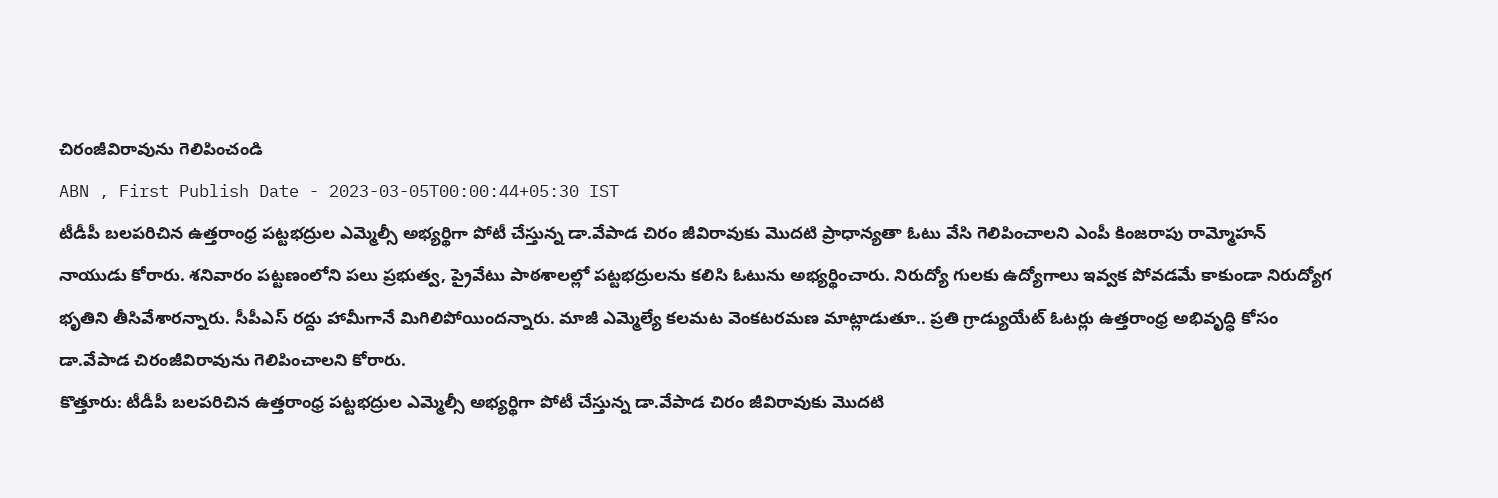చిరంజీవిరావును గెలిపించండి
ABN , First Publish Date - 2023-03-05T00:00:44+05:30 IST
టీడీపీ బలపరిచిన ఉత్తరాంధ్ర పట్టభద్రుల ఎమ్మెల్సీ అభ్యర్థిగా పోటీ చేస్తున్న డా.వేపాడ చిరం జీవిరావుకు మొదటి ప్రాధాన్యతా ఓటు వేసి గెలిపించాలని ఎంపీ కింజరాపు రామ్మోహన్ నాయుడు కోరారు. శనివారం పట్టణంలోని పలు ప్రభుత్వ, ప్రైవేటు పాఠశాలల్లో పట్టభద్రులను కలిసి ఓటును అభ్యర్థించారు. నిరుద్యో గులకు ఉద్యోగాలు ఇవ్వక పోవడమే కాకుండా నిరుద్యోగ భృతిని తీసివేశారన్నారు. సీపీఎస్ రద్దు హామీగానే మిగిలిపోయిందన్నారు. మాజీ ఎమ్మెల్యే కలమట వెంకటరమణ మాట్లాడుతూ.. ప్రతి గ్రాడ్యుయేట్ ఓటర్లు ఉత్తరాంధ్ర అభివృద్ధి కోసం డా.వేపాడ చిరంజీవిరావును గెలిపించాలని కోరారు.
కొత్తూరు: టీడీపీ బలపరిచిన ఉత్తరాంధ్ర పట్టభద్రుల ఎమ్మెల్సీ అభ్యర్థిగా పోటీ చేస్తున్న డా.వేపాడ చిరం జీవిరావుకు మొదటి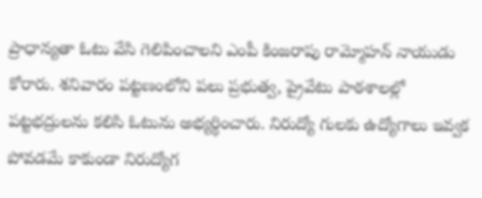ప్రాధాన్యతా ఓటు వేసి గెలిపించాలని ఎంపీ కింజరాపు రామ్మోహన్ నాయుడు కోరారు. శనివారం పట్టణంలోని పలు ప్రభుత్వ, ప్రైవేటు పాఠశాలల్లో పట్టభద్రులను కలిసి ఓటును అభ్యర్థించారు. నిరుద్యో గులకు ఉద్యోగాలు ఇవ్వక పోవడమే కాకుండా నిరుద్యోగ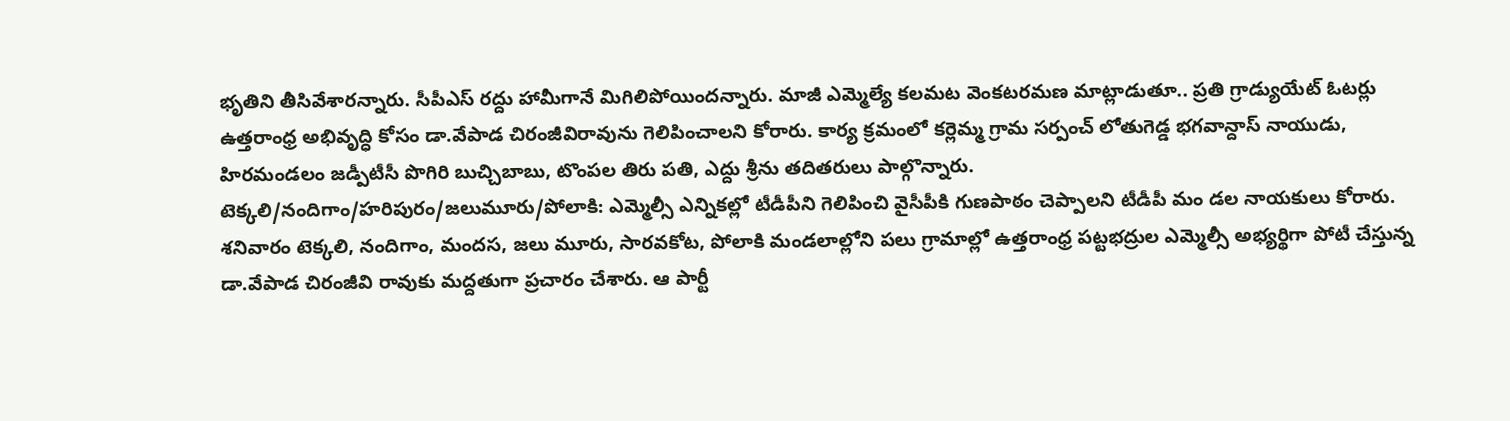భృతిని తీసివేశారన్నారు. సీపీఎస్ రద్దు హామీగానే మిగిలిపోయిందన్నారు. మాజీ ఎమ్మెల్యే కలమట వెంకటరమణ మాట్లాడుతూ.. ప్రతి గ్రాడ్యుయేట్ ఓటర్లు ఉత్తరాంధ్ర అభివృద్ధి కోసం డా.వేపాడ చిరంజీవిరావును గెలిపించాలని కోరారు. కార్య క్రమంలో కర్లెమ్మ గ్రామ సర్పంచ్ లోతుగెడ్డ భగవాన్దాస్ నాయుడు, హిరమండలం జడ్పీటీసీ పొగిరి బుచ్చిబాబు, టొంపల తిరు పతి, ఎద్దు శ్రీను తదితరులు పాల్గొన్నారు.
టెక్కలి/నందిగాం/హరిపురం/జలుమూరు/పోలాకి: ఎమ్మెల్సీ ఎన్నికల్లో టీడీపీని గెలిపించి వైసీపీకి గుణపాఠం చెప్పాలని టీడీపీ మం డల నాయకులు కోరారు. శనివారం టెక్కలి, నందిగాం, మందస, జలు మూరు, సారవకోట, పోలాకి మండలాల్లోని పలు గ్రామాల్లో ఉత్తరాంధ్ర పట్టభద్రుల ఎమ్మెల్సీ అభ్యర్థిగా పోటీ చేస్తున్న డా.వేపాడ చిరంజీవి రావుకు మద్దతుగా ప్రచారం చేశారు. ఆ పార్టీ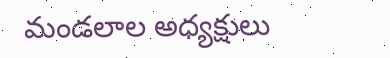మండలాల అధ్యక్షులు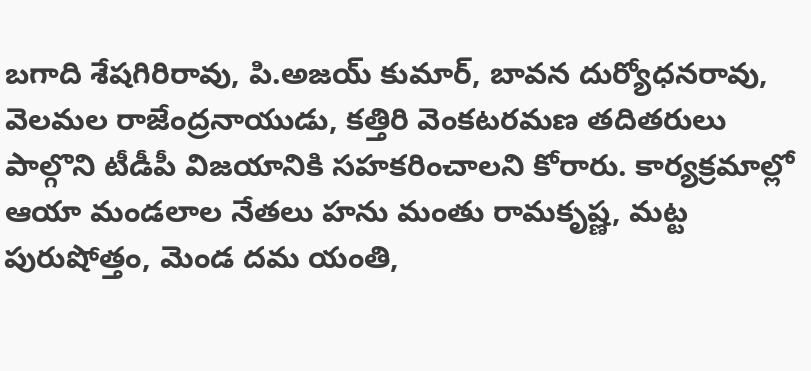బగాది శేషగిరిరావు, పి.అజయ్ కుమార్, బావన దుర్యోధనరావు, వెలమల రాజేంద్రనాయుడు, కత్తిరి వెంకటరమణ తదితరులు పాల్గొని టీడీపీ విజయానికి సహకరించాలని కోరారు. కార్యక్రమాల్లో ఆయా మండలాల నేతలు హను మంతు రామకృష్ణ, మట్ట పురుషోత్తం, మెండ దమ యంతి,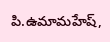పి.ఉమామహేష్,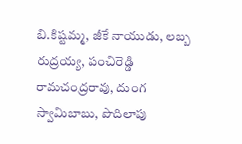బి.కిష్టమ్మ, జీకే నాయుడు, లబ్బ రుద్రయ్య, పంచిరెడ్డి రామచంద్రరావు, దుంగ స్వామిబాబు, పొదిలాపు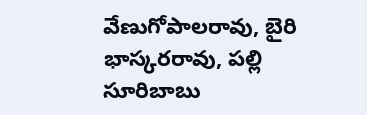వేణుగోపాలరావు, బైరి భాస్కరరావు, పల్లి సూరిబాబు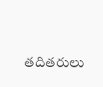తదితరులు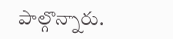పాల్గొన్నారు.